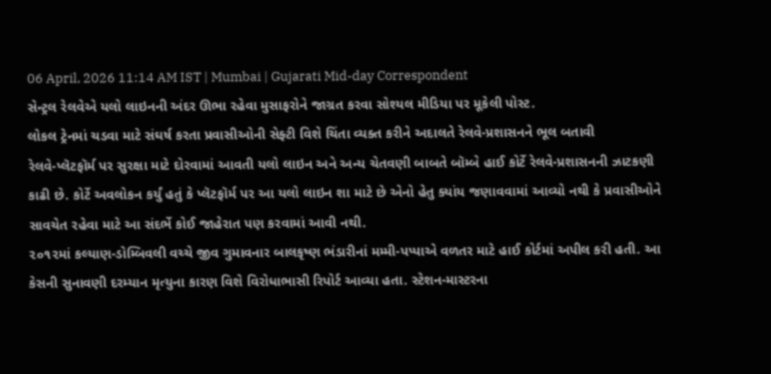06 April, 2026 11:14 AM IST | Mumbai | Gujarati Mid-day Correspondent
સેન્ટ્રલ રેલવેએ યલો લાઇનની અંદર ઊભા રહેવા મુસાફરોને જાગ્રત કરવા સોશ્યલ મીડિયા પર મૂકેલી પોસ્ટ.
લોકલ ટ્રેનમાં ચડવા માટે સંઘર્ષ કરતા પ્રવાસીઓની સેફ્ટી વિશે ચિંતા વ્યક્ત કરીને અદાલતે રેલવે-પ્રશાસનને ભૂલ બતાવી
રેલવે-પ્લૅટફૉર્મ પર સુરક્ષા માટે દોરવામાં આવતી યલો લાઇન અને અન્ય ચેતવણી બાબતે બૉમ્બે હાઈ કોર્ટે રેલવે-પ્રશાસનની ઝાટકણી કાઢી છે. કોર્ટે અવલોકન કર્યું હતું કે પ્લૅટફૉર્મ પર આ યલો લાઇન શા માટે છે એનો હેતુ ક્યાંય જણાવવામાં આવ્યો નથી કે પ્રવાસીઓને સાવચેત રહેવા માટે આ સંદર્ભે કોઈ જાહેરાત પણ કરવામાં આવી નથી.
૨૦૧૨માં કલ્યાણ-ડોમ્બિવલી વચ્ચે જીવ ગુમાવનાર બાલકૃષ્ણ ભંડારીનાં મમ્મી-પપ્પાએ વળતર માટે હાઈ કોર્ટમાં અપીલ કરી હતી. આ કેસની સુનાવણી દરમ્યાન મૃત્યુના કારણ વિશે વિરોધાભાસી રિપોર્ટ આવ્યા હતા. સ્ટેશન-માસ્ટરના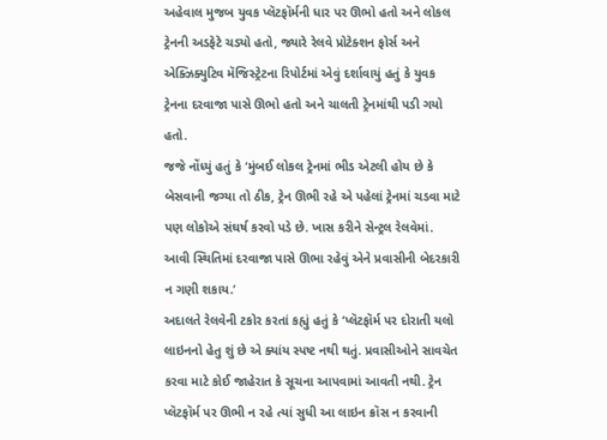અહેવાલ મુજબ યુવક પ્લૅટફૉર્મની ધાર પર ઊભો હતો અને લોકલ ટ્રેનની અડફેટે ચડ્યો હતો, જ્યારે રેલવે પ્રોટેક્શન ફોર્સ અને એક્ઝિક્યુટિવ મૅજિસ્ટ્રેટના રિપોર્ટમાં એવું દર્શાવાયું હતું કે યુવક ટ્રેનના દરવાજા પાસે ઊભો હતો અને ચાલતી ટ્રેનમાંથી પડી ગયો હતો.
જજે નોંધ્યું હતું કે ‘મુંબઈ લોકલ ટ્રેનમાં ભીડ એટલી હોય છે કે બેસવાની જગ્યા તો ઠીક, ટ્રેન ઊભી રહે એ પહેલાં ટ્રેનમાં ચડવા માટે પણ લોકોએ સંઘર્ષ કરવો પડે છે. ખાસ કરીને સેન્ટ્રલ રેલવેમાં. આવી સ્થિતિમાં દરવાજા પાસે ઊભા રહેવું એને પ્રવાસીની બેદરકારી ન ગણી શકાય.’
અદાલતે રેલવેની ટકોર કરતાં કહ્યું હતું કે ‘પ્લૅટફૉર્મ પર દોરાતી યલો લાઇનનો હેતુ શું છે એ ક્યાંય સ્પષ્ટ નથી થતું. પ્રવાસીઓને સાવચેત કરવા માટે કોઈ જાહેરાત કે સૂચના આપવામાં આવતી નથી. ટ્રેન પ્લૅટફૉર્મ પર ઊભી ન રહે ત્યાં સુધી આ લાઇન ક્રૉસ ન કરવાની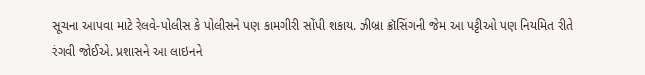સૂચના આપવા માટે રેલવે-પોલીસ કે પોલીસને પણ કામગીરી સોંપી શકાય. ઝીબ્રા ક્રૉસિંગની જેમ આ પટ્ટીઓ પણ નિયમિત રીતે રંગવી જોઈએ. પ્રશાસને આ લાઇનને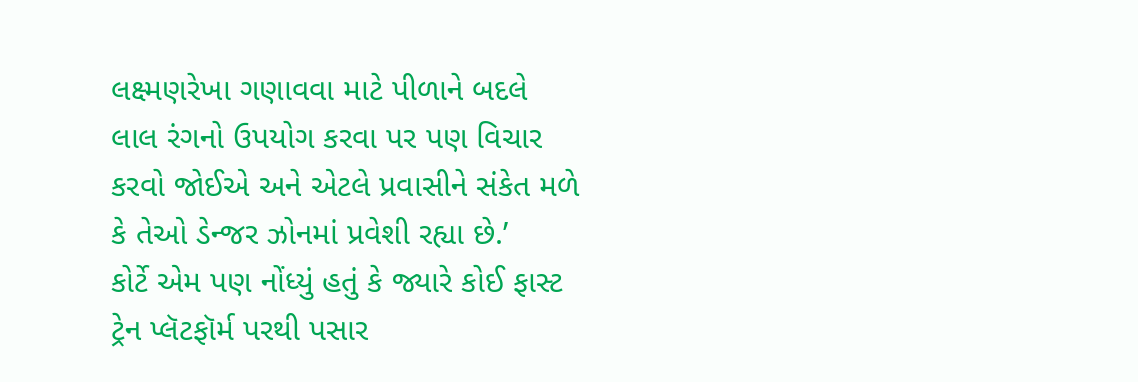લક્ષ્મણરેખા ગણાવવા માટે પીળાને બદલે લાલ રંગનો ઉપયોગ કરવા પર પણ વિચાર કરવો જોઈએ અને એટલે પ્રવાસીને સંકેત મળે કે તેઓ ડેન્જર ઝોનમાં પ્રવેશી રહ્યા છે.’
કોર્ટે એમ પણ નોંધ્યું હતું કે જ્યારે કોઈ ફાસ્ટ ટ્રેન પ્લૅટફૉર્મ પરથી પસાર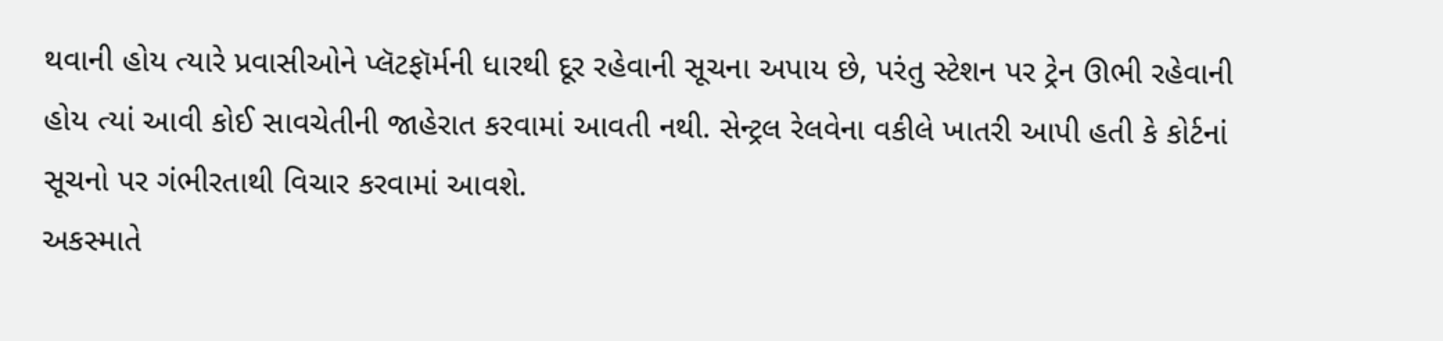થવાની હોય ત્યારે પ્રવાસીઓને પ્લૅટફૉર્મની ધારથી દૂર રહેવાની સૂચના અપાય છે, પરંતુ સ્ટેશન પર ટ્રેન ઊભી રહેવાની હોય ત્યાં આવી કોઈ સાવચેતીની જાહેરાત કરવામાં આવતી નથી. સેન્ટ્રલ રેલવેના વકીલે ખાતરી આપી હતી કે કોર્ટનાં સૂચનો પર ગંભીરતાથી વિચાર કરવામાં આવશે.
અકસ્માતે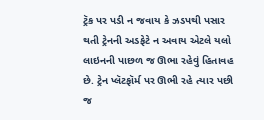ટ્રૅક પર પડી ન જવાય કે ઝડપથી પસાર થતી ટ્રેનની અડફેટે ન અવાય એટલે યલો લાઇનની પાછળ જ ઊભા રહેવું હિતાવહ છે. ટ્રેન પ્લૅટફૉર્મ પર ઊભી રહે ત્યાર પછી જ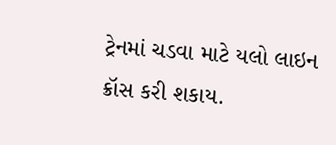ટ્રેનમાં ચડવા માટે યલો લાઇન ક્રૉસ કરી શકાય.